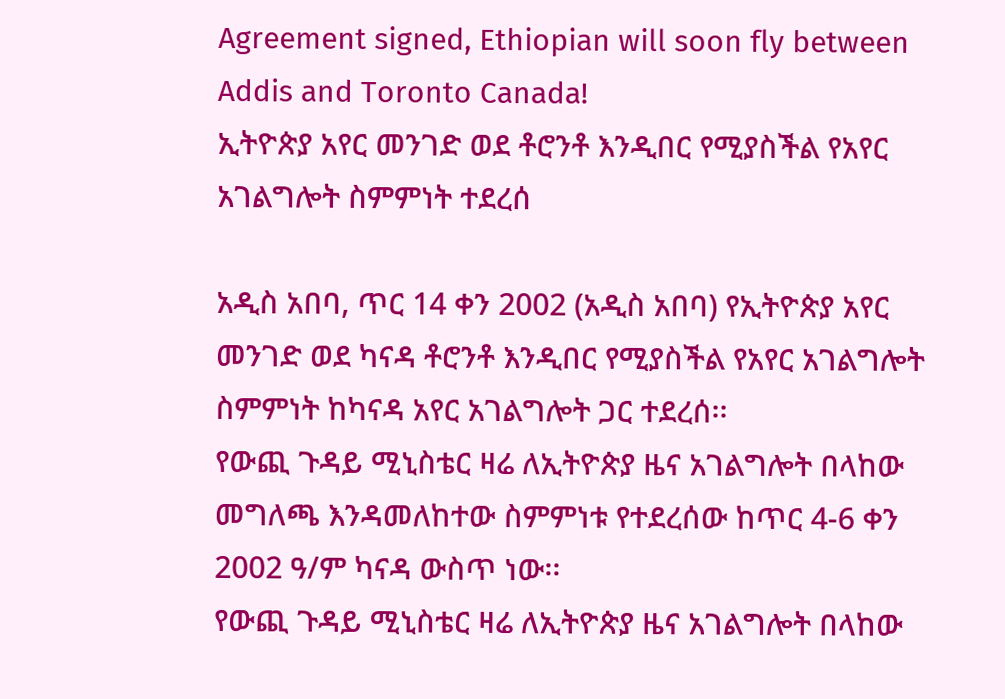Agreement signed, Ethiopian will soon fly between Addis and Toronto Canada!
ኢትዮጵያ አየር መንገድ ወደ ቶሮንቶ እንዲበር የሚያስችል የአየር አገልግሎት ስምምነት ተደረሰ

አዲስ አበባ, ጥር 14 ቀን 2002 (አዲስ አበባ) የኢትዮጵያ አየር መንገድ ወደ ካናዳ ቶሮንቶ እንዲበር የሚያስችል የአየር አገልግሎት ስምምነት ከካናዳ አየር አገልግሎት ጋር ተደረሰ፡፡
የውጪ ጉዳይ ሚኒስቴር ዛሬ ለኢትዮጵያ ዜና አገልግሎት በላከው መግለጫ እንዳመለከተው ስምምነቱ የተደረሰው ከጥር 4-6 ቀን 2002 ዓ/ም ካናዳ ውስጥ ነው፡፡
የውጪ ጉዳይ ሚኒስቴር ዛሬ ለኢትዮጵያ ዜና አገልግሎት በላከው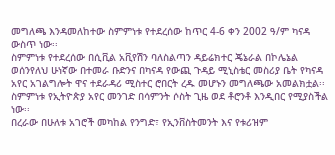መግለጫ እንዳመለከተው ስምምነቱ የተደረሰው ከጥር 4-6 ቀን 2002 ዓ/ም ካናዳ ውስጥ ነው፡፡
ስምምነቱ የተደረሰው በሲቪል አቪየሽን ባለስልጣን ዳይሬክተር ጄኔራል በኮሌኔል ወሰንየለህ ሁነኛው በተመራ ቡድንና በካናዳ የውጪ ጉዳይ ሚኒስቴር መስሪያ ቤት የካናዳ አየር አገልግሎት ዋና ተደራዳሪ ሚስተር ሮበርት ረዱ መሆኑን መግለጫው አመልክቷል፡፡
ስምምነቱ የኢትዮጵያ አየር መንገድ በሳምንት ሶስት ጊዜ ወደ ቶሮንቶ እንዲበር የሚያስችል ነው፡፡
በረራው በሁለቱ አገሮች መካከል የንግድ፣ የኢንቨስትመንት እና የቱሪዝም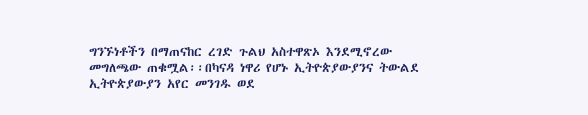ግንኙነቶችን በማጠናከር ረገድ ጉልህ አስተዋጽኦ እንደሚኖረው መግለጫው ጠቁሟል፡፡በካናዳ ነዋሪ የሆኑ ኢትዮጵያውያንና ትውልደ ኢትዮጵያውያን አየር መንገዱ ወደ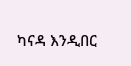ካናዳ እንዲበር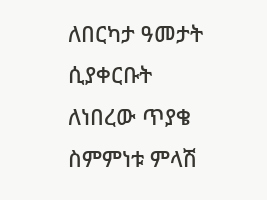ለበርካታ ዓመታት ሲያቀርቡት ለነበረው ጥያቄ ስምምነቱ ምላሽ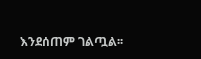እንደሰጠም ገልጧል፡፡